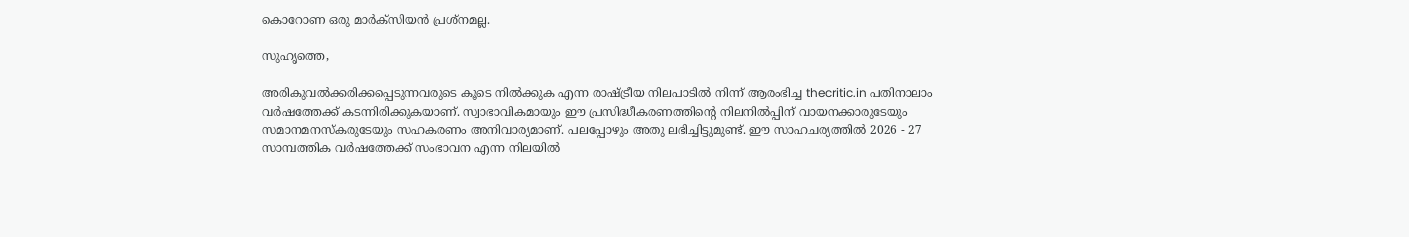കൊറോണ ഒരു മാര്‍ക്‌സിയന്‍ പ്രശ്‌നമല്ല.

സുഹൃത്തെ,

അരികുവല്‍ക്കരിക്കപ്പെടുന്നവരുടെ കൂടെ നില്‍ക്കുക എന്ന രാഷ്ട്രീയ നിലപാടില്‍ നിന്ന് ആരംഭിച്ച thecritic.in പതിനാലാം വര്‍ഷത്തേക്ക് കടന്നിരിക്കുകയാണ്. സ്വാഭാവികമായും ഈ പ്രസിദ്ധീകരണത്തിന്റെ നിലനില്‍പ്പിന് വായനക്കാരുടേയും സമാനമനസ്‌കരുടേയും സഹകരണം അനിവാര്യമാണ്. പലപ്പോഴും അതു ലഭിച്ചിട്ടുമുണ്ട്. ഈ സാഹചര്യത്തില്‍ 2026 - 27 സാമ്പത്തിക വര്‍ഷത്തേക്ക് സംഭാവന എന്ന നിലയില്‍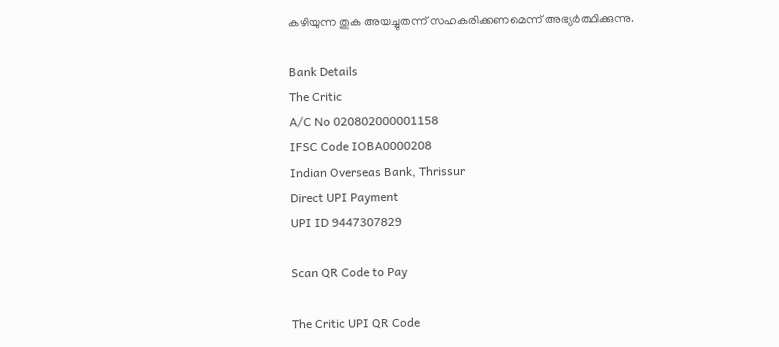കഴിയുന്ന തുക അയച്ചുതന്ന് സഹകരിക്കണമെന്ന് അഭ്യര്‍ത്ഥിക്കുന്നു.

Bank Details
The Critic
A/C No 020802000001158
IFSC Code IOBA0000208
Indian Overseas Bank, Thrissur
Direct UPI Payment
UPI ID 9447307829

Scan QR Code to Pay

The Critic UPI QR Code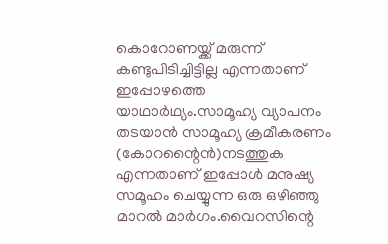കൊറോണയ്ക്ക് മരുന്ന് കണ്ടുപിടിച്ചിട്ടില്ല എന്നതാണ് ഇപ്പോഴത്തെ യാഥാര്‍ഥ്യം.സാമൂഹ്യ വ്യാപനം തടയാന്‍ സാമൂഹ്യ ക്രമീകരണം (കോറന്റൈന്‍)നടത്തുക എന്നതാണ് ഇപ്പോള്‍ മനുഷ്യ സമൂഹം ചെയ്യുന്ന ഒരു ഒഴിഞ്ഞു മാറല്‍ മാര്‍ഗം.വൈറസിന്റെ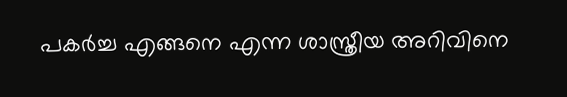പകര്‍ച്ച എങ്ങനെ എന്ന ശാസ്ത്രീയ അറിവിനെ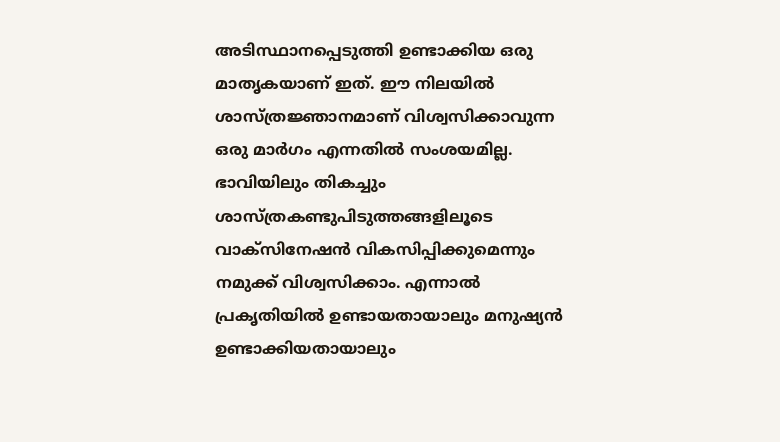അടിസ്ഥാനപ്പെടുത്തി ഉണ്ടാക്കിയ ഒരു മാതൃകയാണ് ഇത്. ഈ നിലയില്‍ ശാസ്ത്രജ്ഞാനമാണ് വിശ്വസിക്കാവുന്ന ഒരു മാര്‍ഗം എന്നതില്‍ സംശയമില്ല. ഭാവിയിലും തികച്ചും ശാസ്ത്രകണ്ടുപിടുത്തങ്ങളിലൂടെ വാക്‌സിനേഷന്‍ വികസിപ്പിക്കുമെന്നും നമുക്ക് വിശ്വസിക്കാം. എന്നാല്‍ പ്രകൃതിയില്‍ ഉണ്ടായതായാലും മനുഷ്യന്‍ ഉണ്ടാക്കിയതായാലും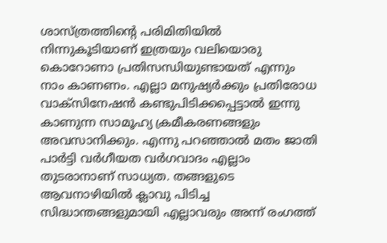ശാസ്ത്രത്തിന്റെ പരിമിതിയില്‍ നിന്നുകൂടിയാണ് ഇത്രയും വലിയൊരു കൊറോണാ പ്രതിസന്ധിയുണ്ടായത് എന്നും നാം കാണണം. എല്ലാ മനുഷ്യര്‍ക്കും പ്രതിരോധ വാക്‌സിനേഷന്‍ കണ്ടുപിടിക്കപ്പെട്ടാല്‍ ഇന്നു കാണുന്ന സാമൂഹ്യ ക്രമീകരണങ്ങളും അവസാനിക്കും. എന്നു പറഞ്ഞാല്‍ മതം ജാതി പാര്‍ട്ടി വര്‍ഗീയത വര്‍ഗവാദം എല്ലാം തുടരാനാണ് സാധ്യത. തങ്ങളുടെ ആവനാഴിയില്‍ ക്ലാവു പിടിച്ച സിദ്ധാന്തങ്ങളുമായി എല്ലാവരും അന്ന് രംഗത്ത്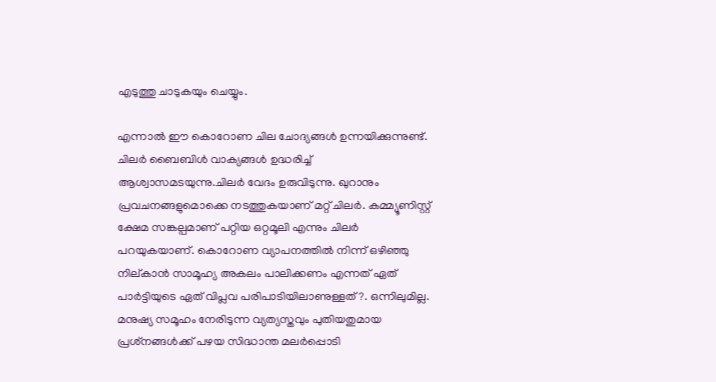എടുത്തു ചാടുകയും ചെയ്യും.

എന്നാല്‍ ഈ കൊറോണ ചില ചോദ്യങ്ങള്‍ ഉന്നയിക്കുന്നുണ്ട്. ചിലര്‍ ബൈബിള്‍ വാക്യങ്ങള്‍ ഉദ്ധരിച്ച് ആശ്വാസമടയുന്നു.ചിലര്‍ വേദം ഉരുവിടുന്നു. ഖുറാനും പ്രവചനങ്ങളുമൊക്കെ നടത്തുകയാണ് മറ്റ് ചിലര്‍. കമ്മ്യൂണിസ്റ്റ് ക്ഷേമ സങ്കല്പമാണ് പറ്റിയ ഒറ്റമൂലി എന്നും ചിലര്‍ പറയുകയാണ്. കൊറോണ വ്യാപനത്തില്‍ നിന്ന് ഒഴിഞ്ഞു നില്കാന്‍ സാമൂഹ്യ അകലം പാലിക്കണം എന്നത് ഏത് പാര്‍ട്ടിയുടെ ഏത് വിപ്ലവ പരിപാടിയിലാണുള്ളത് ?. ഒന്നിലുമില്ല. മനുഷ്യ സമൂഹം നേരിടുന്ന വ്യത്യസ്തവും പുതിയതുമായ പ്രശ്‌നങ്ങള്‍ക്ക് പഴയ സിദ്ധാന്ത മലര്‍പ്പൊടി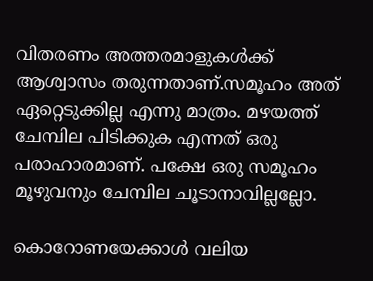വിതരണം അത്തരമാളുകള്‍ക്ക് ആശ്വാസം തരുന്നതാണ്.സമൂഹം അത് ഏറ്റെടുക്കില്ല എന്നു മാത്രം. മഴയത്ത് ചേമ്പില പിടിക്കുക എന്നത് ഒരു പരാഹാരമാണ്. പക്ഷേ ഒരു സമൂഹം മൂഴുവനും ചേമ്പില ചൂടാനാവില്ലല്ലോ.

കൊറോണയേക്കാള്‍ വലിയ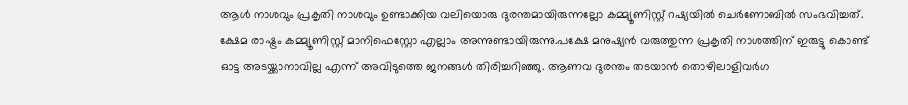ആള്‍ നാശവും പ്രകൃതി നാശവും ഉണ്ടാക്കിയ വലിയൊരു ദുരന്തമായിരുന്നല്ലോ കമ്മ്യൂണിസ്റ്റ് റഷ്യയില്‍ ചെര്‍ണോബില്‍ സംഭവിച്ചത്. ക്ഷേമ രാഷ്ട്രം കമ്മ്യൂണിസ്റ്റ് മാനിഫെസ്റ്റോ എല്ലാം അന്നുണ്ടായിരുന്നു.പക്ഷേ മനുഷ്യന്‍ വരുത്തുന്ന പ്രകൃതി നാശത്തിന് ഇരുട്ടു കൊണ്ട് ഓട്ട അടയ്ക്കാനാവില്ല എന്ന് അവിടുത്തെ ജനങ്ങള്‍ തിരിച്ചറിഞ്ഞു. ആണവ ദുരന്തം തടയാന്‍ തൊഴിലാളിവര്‍ഗ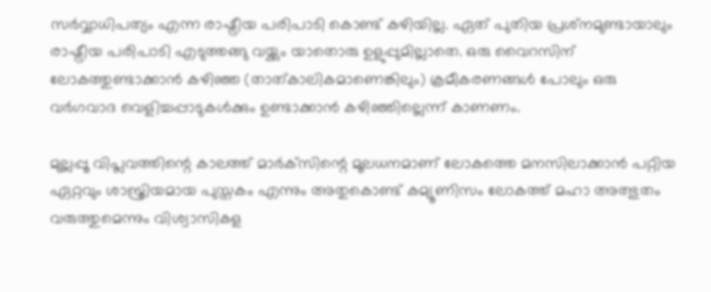സര്‍വ്വാധിപത്യം എന്ന രാഷ്ട്രീയ പരിപാടി കൊണ്ട് കഴിയില്ല. ഏത് പുതിയ പ്രശ്‌നമുണ്ടായാലും രാഷ്ട്രീയ പരിപാടി എടുത്തങ്ങു വയ്ക്കും യാതൊരു ഉളുപ്പുമില്ലാതെ. ഒരു വൈറസിന് ലോകത്തുണ്ടാക്കാന്‍ കഴിഞ്ഞ (താത്കാലികമാണെങ്കിലും) ക്രമീകരണങ്ങള്‍ പോലും ഒരു വര്‍ഗവാദ വെളിച്ചപ്പാടുകള്‍ക്കും ഉണ്ടാക്കാന്‍ കഴിഞ്ഞില്ലെന്ന് കാണണം.

മുല്ലപ്പൂ വിപ്ലവത്തിന്റെ കാലത്ത് മാര്‍ക്‌സിന്റെ മൂലധനമാണ് ലോകത്തെ മനസിലാക്കാന്‍ പറ്റിയ ഏറ്റവും ശാസ്ത്രിയമായ പുസ്തകം എന്നും അതുകൊണ്ട് കമ്യൂണിസം ലോകത്ത് മഹാ അത്ഭുതം വരുത്തുമെന്നും വിശ്വാസികള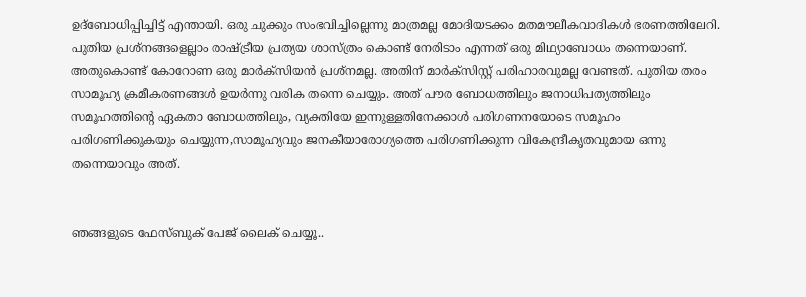ഉദ്‌ബോധിപ്പിച്ചിട്ട് എന്തായി. ഒരു ചുക്കും സംഭവിച്ചില്ലെന്നു മാത്രമല്ല മോദിയടക്കം മതമൗലീകവാദികള്‍ ഭരണത്തിലേറി. പുതിയ പ്രശ്‌നങ്ങളെല്ലാം രാഷ്ട്രീയ പ്രത്യയ ശാസ്ത്രം കൊണ്ട് നേരിടാം എന്നത് ഒരു മിഥ്യാബോധം തന്നെയാണ്. അതുകൊണ്ട് കോറോണ ഒരു മാര്‍ക്‌സിയന്‍ പ്രശ്‌നമല്ല. അതിന് മാര്‍ക്‌സിസ്റ്റ് പരിഹാരവുമല്ല വേണ്ടത്. പുതിയ തരം സാമൂഹ്യ ക്രമീകരണങ്ങള്‍ ഉയര്‍ന്നു വരിക തന്നെ ചെയ്യും. അത് പൗര ബോധത്തിലും ജനാധിപത്യത്തിലും സമൂഹത്തിന്റെ ഏകതാ ബോധത്തിലും, വ്യക്തിയേ ഇന്നുള്ളതിനേക്കാള്‍ പരിഗണനയോടെ സമൂഹം പരിഗണിക്കുകയും ചെയ്യുന്ന,സാമൂഹ്യവും ജനകീയാരോഗ്യത്തെ പരിഗണിക്കുന്ന വികേന്ദ്രീകൃതവുമായ ഒന്നു തന്നെയാവും അത്.


ഞങ്ങളുടെ ഫേസ്ബുക് പേജ് ലൈക് ചെയ്യൂ..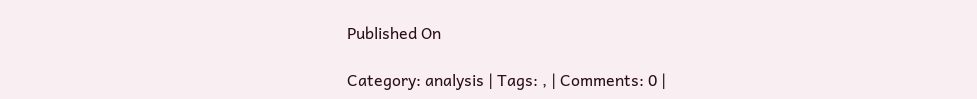Published On

Category: analysis | Tags: , | Comments: 0 |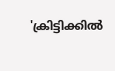'ക്രിട്ടിക്കില്‍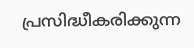പ്രസിദ്ധീകരിക്കുന്ന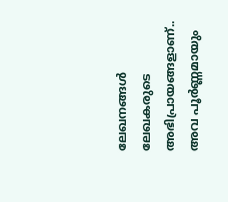ലേഖനങ്ങള്‍ ലേഖകരുടെ അഭിപ്രായങ്ങളാണ്.. അവ പൂര്‍ണ്ണമായും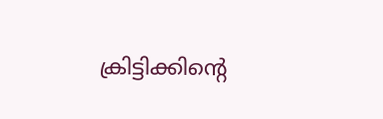ക്രിട്ടിക്കിന്റെ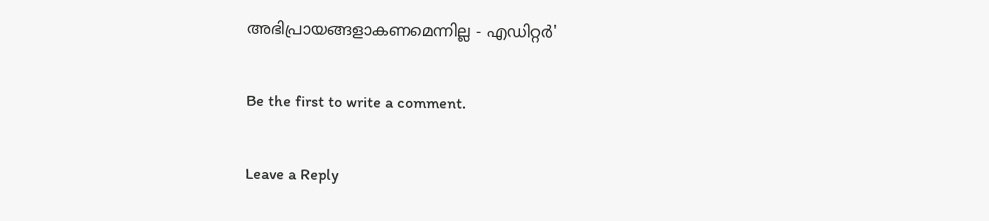അഭിപ്രായങ്ങളാകണമെന്നില്ല - എഡിറ്റര്‍'

Be the first to write a comment.

Leave a Reply